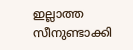ഇല്ലാത്ത സീനുണ്ടാക്കി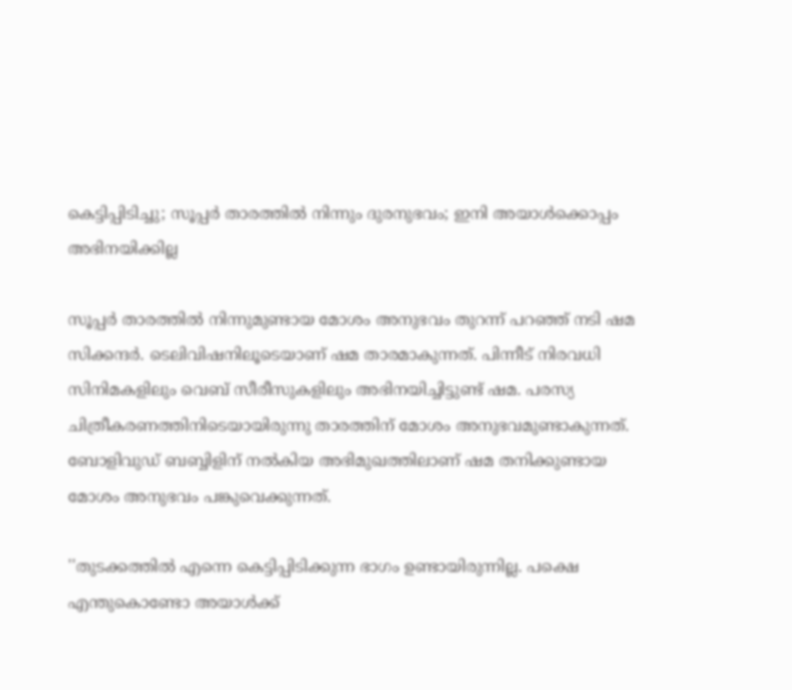കെട്ടിപ്പിടിച്ചു; സൂപ്പര്‍ താരത്തില്‍ നിന്നും ദുരനുഭവം; ഇനി അയാള്‍ക്കൊപ്പം അഭിനയിക്കില്ല

സൂപ്പര്‍ താരത്തില്‍ നിന്നുമുണ്ടായ മോശം അനുഭവം തുറന്ന് പറഞ്ഞ് നടി ഷമ സിക്കന്ദര്‍. ടെലിവിഷനിലൂടെയാണ് ഷമ താരമാകുന്നത്. പിന്നീട് നിരവധി സിനിമകളിലും വെബ് സീരീസുകളിലും അഭിനയിച്ചിട്ടുണ്ട് ഷമ. പരസ്യ ചിത്രീകരണത്തിനിടെയായിരുന്നു താരത്തിന് മോശം അനുഭവമുണ്ടാകുന്നത്. ബോളിവുഡ് ബബ്ബിളിന് നല്‍കിയ അഭിമുഖത്തിലാണ് ഷമ തനിക്കുണ്ടായ മോശം അനുഭവം പങ്കുവെക്കുന്നത്.

''തുടക്കത്തില്‍ എന്നെ കെട്ടിപ്പിടിക്കുന്ന ഭാഗം ഉണ്ടായിരുന്നില്ല. പക്ഷെ എന്തുകൊണ്ടോ അയാള്‍ക്ക്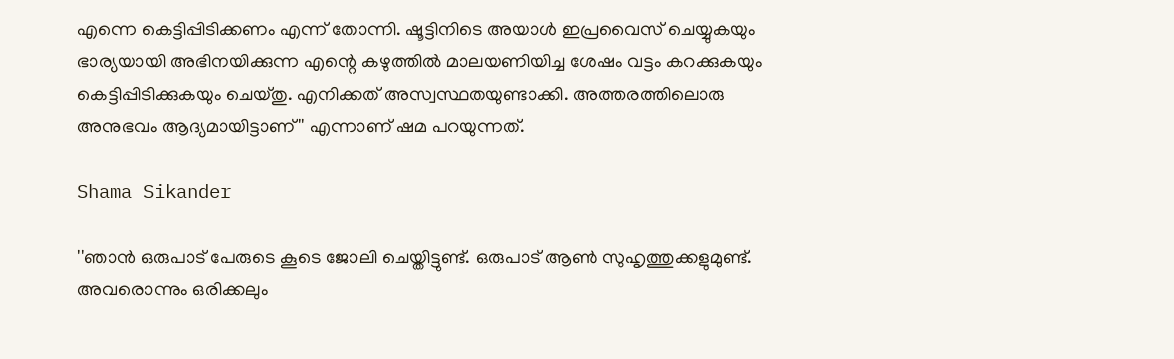എന്നെ കെട്ടിപ്പിടിക്കണം എന്ന് തോന്നി. ഷൂട്ടിനിടെ അയാള്‍ ഇപ്രവൈസ് ചെയ്യുകയും ഭാര്യയായി അഭിനയിക്കുന്ന എന്റെ കഴുത്തില്‍ മാലയണിയിച്ച ശേഷം വട്ടം കറക്കുകയും കെട്ടിപ്പിടിക്കുകയും ചെയ്തു. എനിക്കത് അസ്വസ്ഥതയുണ്ടാക്കി. അത്തരത്തിലൊരു അനുഭവം ആദ്യമായിട്ടാണ്'' എന്നാണ് ഷമ പറയുന്നത്.

Shama Sikander

''ഞാന്‍ ഒരുപാട് പേരുടെ കൂടെ ജോലി ചെയ്തിട്ടുണ്ട്. ഒരുപാട് ആണ്‍ സുഹൃത്തുക്കളുമുണ്ട്. അവരൊന്നും ഒരിക്കലും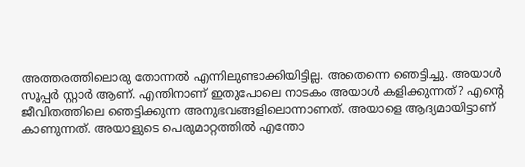അത്തരത്തിലൊരു തോന്നല്‍ എന്നിലുണ്ടാക്കിയിട്ടില്ല. അതെന്നെ ഞെട്ടിച്ചു. അയാള്‍ സൂപ്പര്‍ സ്റ്റാര്‍ ആണ്. എന്തിനാണ് ഇതുപോലെ നാടകം അയാള്‍ കളിക്കുന്നത്? എന്റെ ജീവിതത്തിലെ ഞെട്ടിക്കുന്ന അനുഭവങ്ങളിലൊന്നാണത്. അയാളെ ആദ്യമായിട്ടാണ് കാണുന്നത്. അയാളുടെ പെരുമാറ്റത്തില്‍ എന്തോ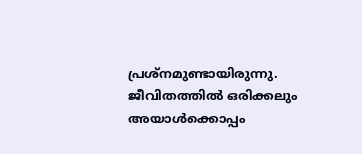പ്രശ്‌നമുണ്ടായിരുന്നു. ജീവിതത്തില്‍ ഒരിക്കലും അയാള്‍ക്കൊപ്പം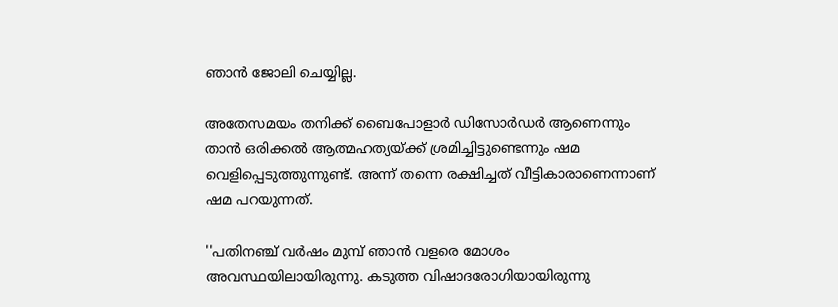ഞാന്‍ ജോലി ചെയ്യില്ല.

അതേസമയം തനിക്ക് ബൈപോളാര്‍ ഡിസോര്‍ഡര്‍ ആണെന്നും താന്‍ ഒരിക്കല്‍ ആത്മഹത്യയ്ക്ക് ശ്രമിച്ചിട്ടുണ്ടെന്നും ഷമ വെളിപ്പെടുത്തുന്നുണ്ട്. അന്ന് തന്നെ രക്ഷിച്ചത് വീട്ടികാരാണെന്നാണ് ഷമ പറയുന്നത്.

''പതിനഞ്ച് വര്‍ഷം മുമ്പ് ഞാന്‍ വളരെ മോശം അവസ്ഥയിലായിരുന്നു. കടുത്ത വിഷാദരോഗിയായിരുന്നു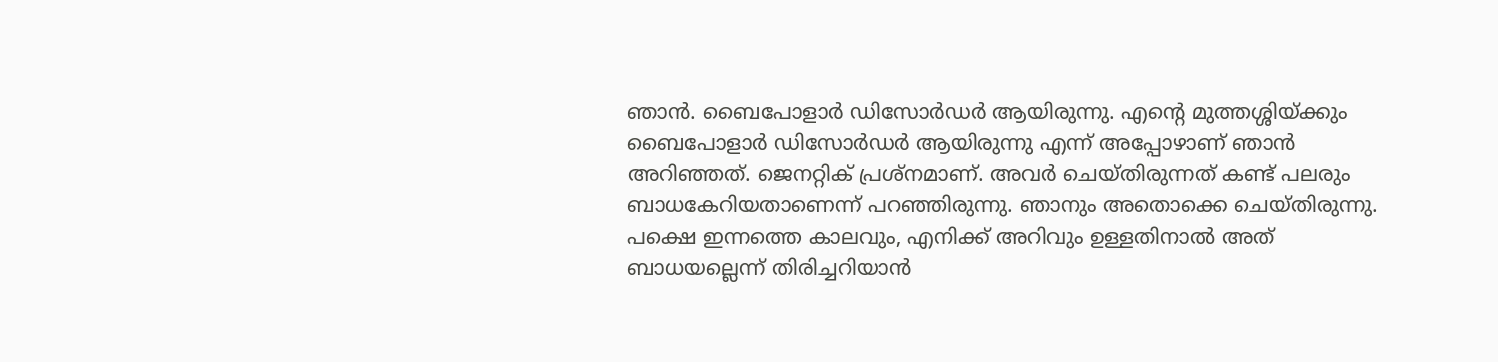ഞാന്‍. ബൈപോളാര്‍ ഡിസോര്‍ഡര്‍ ആയിരുന്നു. എന്റെ മുത്തശ്ശിയ്ക്കും ബൈപോളാര്‍ ഡിസോര്‍ഡര്‍ ആയിരുന്നു എന്ന് അപ്പോഴാണ് ഞാന്‍ അറിഞ്ഞത്. ജെനറ്റിക് പ്രശ്‌നമാണ്. അവര്‍ ചെയ്തിരുന്നത് കണ്ട് പലരും ബാധകേറിയതാണെന്ന് പറഞ്ഞിരുന്നു. ഞാനും അതൊക്കെ ചെയ്തിരുന്നു. പക്ഷെ ഇന്നത്തെ കാലവും, എനിക്ക് അറിവും ഉള്ളതിനാല്‍ അത് ബാധയല്ലെന്ന് തിരിച്ചറിയാന്‍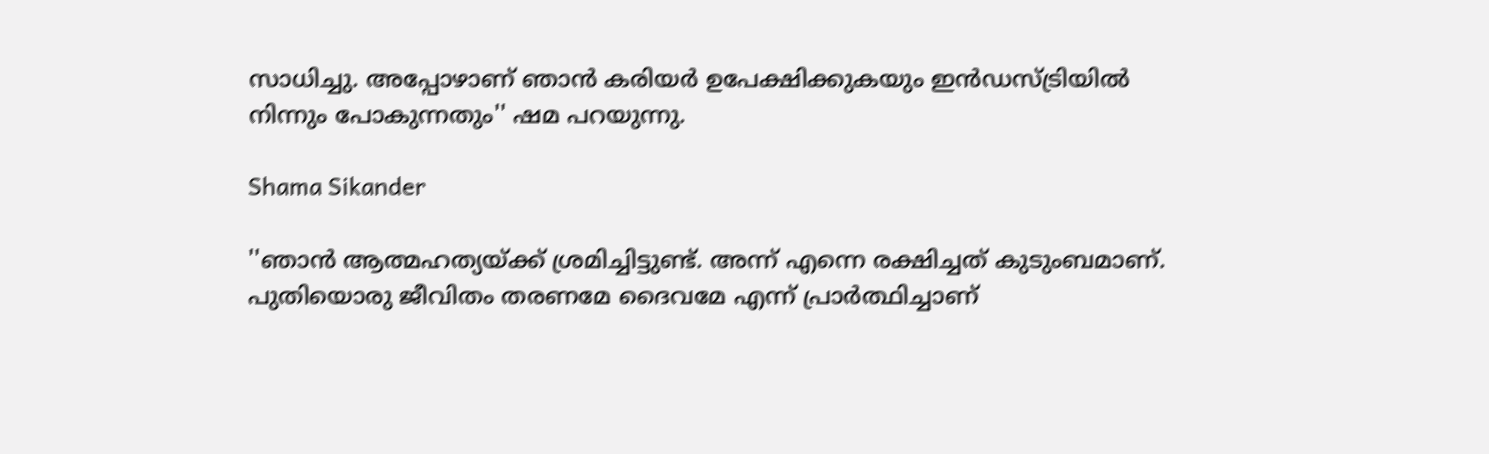സാധിച്ചു. അപ്പോഴാണ് ഞാന്‍ കരിയര്‍ ഉപേക്ഷിക്കുകയും ഇന്‍ഡസ്ട്രിയില്‍ നിന്നും പോകുന്നതും'' ഷമ പറയുന്നു.

Shama Sikander

''ഞാന്‍ ആത്മഹത്യയ്ക്ക് ശ്രമിച്ചിട്ടുണ്ട്. അന്ന് എന്നെ രക്ഷിച്ചത് കുടുംബമാണ്. പുതിയൊരു ജീവിതം തരണമേ ദൈവമേ എന്ന് പ്രാര്‍ത്ഥിച്ചാണ്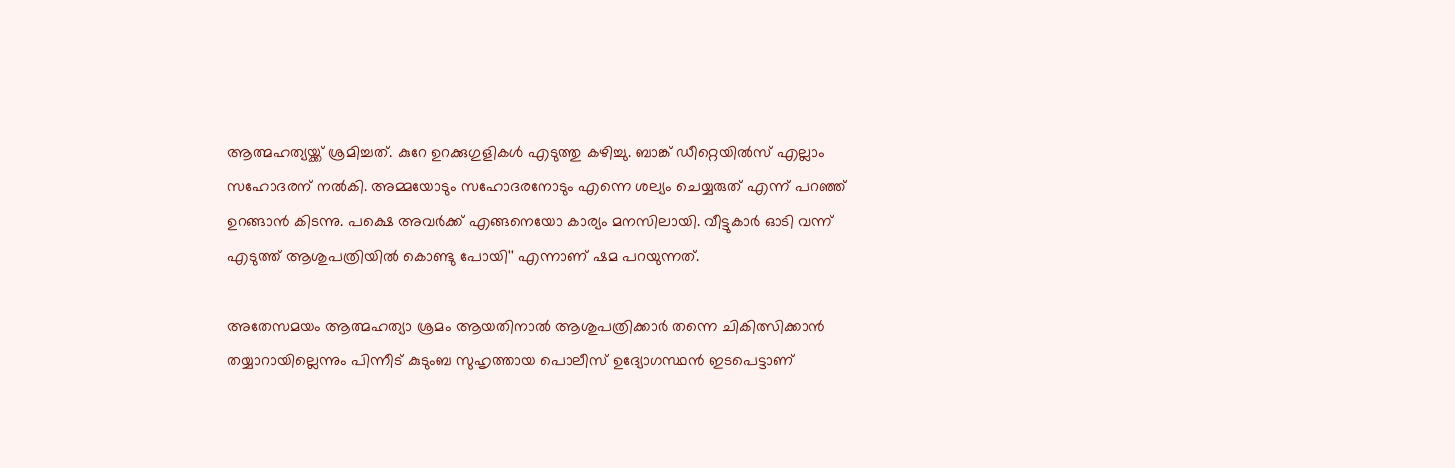ആത്മഹത്യയ്ക്ക് ശ്രമിച്ചത്. കുറേ ഉറക്കുഗുളികള്‍ എടുത്തു കഴിച്ചു. ബാങ്ക് ഡീറ്റെയില്‍സ് എല്ലാം സഹോദരന് നല്‍കി. അമ്മയോടും സഹോദരനോടും എന്നെ ശല്യം ചെയ്യരുത് എന്ന് പറഞ്ഞ് ഉറങ്ങാന്‍ കിടന്നു. പക്ഷെ അവര്‍ക്ക് എങ്ങനെയോ കാര്യം മനസിലായി. വീട്ടുകാര്‍ ഓടി വന്ന് എടുത്ത് ആശുപത്രിയില്‍ കൊണ്ടു പോയി'' എന്നാണ് ഷമ പറയുന്നത്.

അതേസമയം ആത്മഹത്യാ ശ്രമം ആയതിനാല്‍ ആശുപത്രിക്കാര്‍ തന്നെ ചികിത്സിക്കാന്‍ തയ്യാറായില്ലെന്നും പിന്നീട് കുടുംബ സുഹൃത്തായ പൊലീസ് ഉദ്യോഗസ്ഥന്‍ ഇടപെട്ടാണ്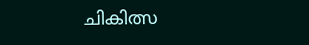ചികിത്സ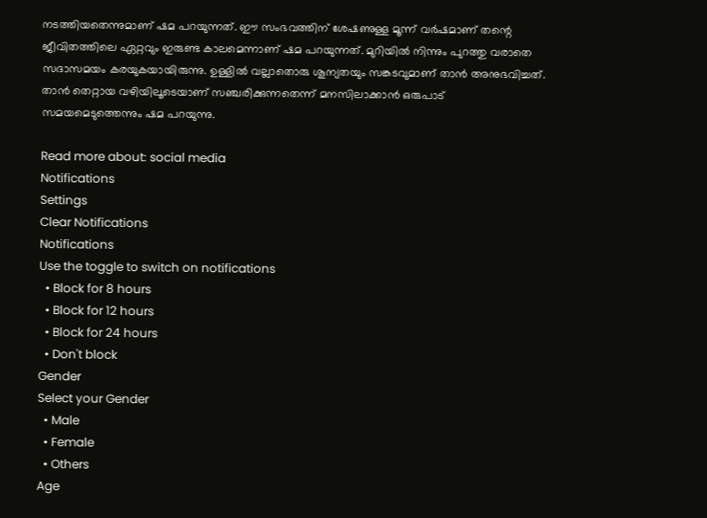നടത്തിയതെന്നുമാണ് ഷമ പറയുന്നത്. ഈ സംഭവത്തിന് ശേഷണുള്ള മൂന്ന് വര്‍ഷമാണ് തന്റെ ജീവിതത്തിലെ ഏറ്റവും ഇരുണ്ട കാലമെന്നാണ് ഷമ പറയുന്നത്. മുറിയില്‍ നിന്നും പുറത്തു വരാതെ സദാസമയം കരയുകയായിരുന്നു. ഉള്ളില്‍ വല്ലാതൊരു ശൂന്യതയും സങ്കടവുമാണ് താന്‍ അനുഭവിച്ചത്. താന്‍ തെറ്റായ വഴിയിലൂടെയാണ് സഞ്ചരിക്കുന്നതെന്ന് മനസിലാക്കാന്‍ ഒരുപാട് സമയമെടുത്തെന്നും ഷമ പറയുന്നു.

Read more about: social media
Notifications
Settings
Clear Notifications
Notifications
Use the toggle to switch on notifications
  • Block for 8 hours
  • Block for 12 hours
  • Block for 24 hours
  • Don't block
Gender
Select your Gender
  • Male
  • Female
  • Others
Age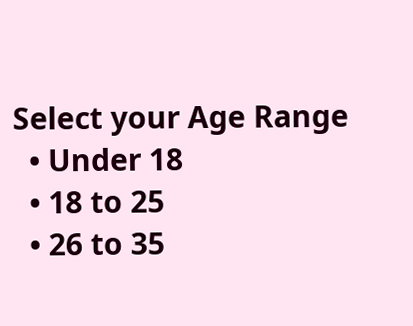Select your Age Range
  • Under 18
  • 18 to 25
  • 26 to 35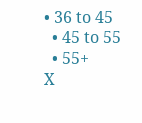• 36 to 45
  • 45 to 55
  • 55+
X